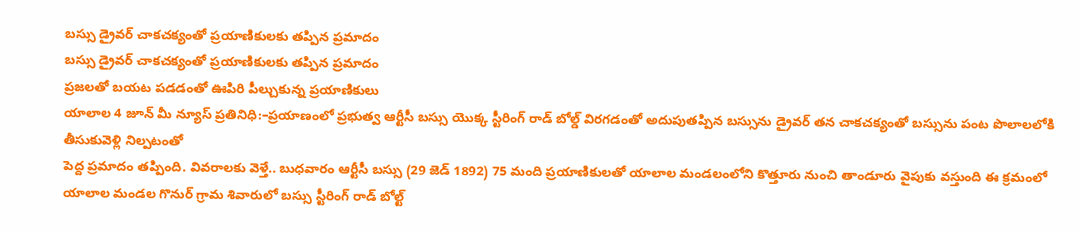బస్సు డ్రైవర్ చాకచక్యంతో ప్రయాణికులకు తప్పిన ప్రమాదం
బస్సు డ్రైవర్ చాకచక్యంతో ప్రయాణికులకు తప్పిన ప్రమాదం
ప్రజలతో బయట పడడంతో ఊపిరి పీల్చుకున్న ప్రయాణికులు
యాలాల 4 జూన్ మీ న్యూస్ ప్రతినిధి:–ప్రయాణంలో ప్రభుత్వ ఆర్టీసీ బస్సు యొక్క స్టీరింగ్ రాడ్ బోల్డ్ విరగడంతో అదుపుతప్పిన బస్సును డ్రైవర్ తన చాకచక్యంతో బస్సును పంట పొలాలలోకి తీసుకువెళ్లి నిల్పటంతో
పెద్ద ప్రమాదం తప్పింది. వివరాలకు వెళ్తే.. బుధవారం ఆర్టీసీ బస్సు (29 జెడ్ 1892) 75 మంది ప్రయాణికులతో యాలాల మండలంలోని కొత్తూరు నుంచి తాండూరు వైపుకు వస్తుంది ఈ క్రమంలో యాలాల మండల గొనుర్ గ్రామ శివారులో బస్సు స్టీరింగ్ రాడ్ బోల్ట్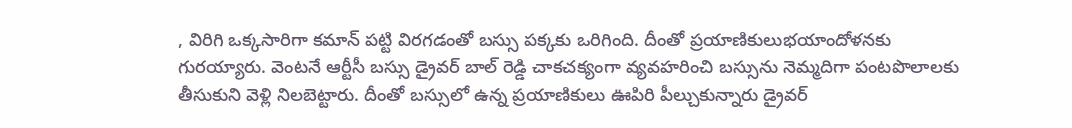, విరిగి ఒక్కసారిగా కమాన్ పట్టి విరగడంతో బస్సు పక్కకు ఒరిగింది. దీంతో ప్రయాణికులుభయాందోళనకు గురయ్యారు. వెంటనే ఆర్టీసీ బస్సు డ్రైవర్ బాల్ రెడ్డి చాకచక్యంగా వ్యవహరించి బస్సును నెమ్మదిగా పంటపొలాలకు తీసుకుని వెళ్లి నిలబెట్టారు. దీంతో బస్సులో ఉన్న ప్రయాణికులు ఊపిరి పీల్చుకున్నారు డ్రైవర్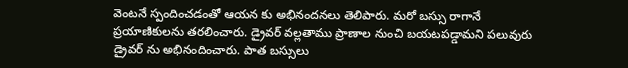వెంటనే స్పందించడంతో ఆయన కు అభినందనలు తెలిపారు. మరో బస్సు రాగానే ప్రయాణికులను తరలించారు. డ్రైవర్ వల్లతాము ప్రాణాల నుంచి బయటపడ్డామని పలువురు డ్రైవర్ ను అభినందించారు. పాత బస్సులు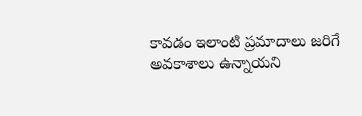కావడం ఇలాంటి ప్రమాదాలు జరిగే అవకాశాలు ఉన్నాయని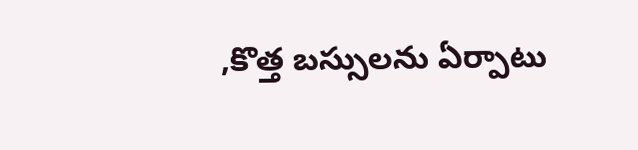,కొత్త బస్సులను ఏర్పాటు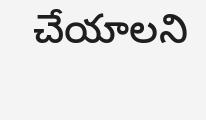చేయాలని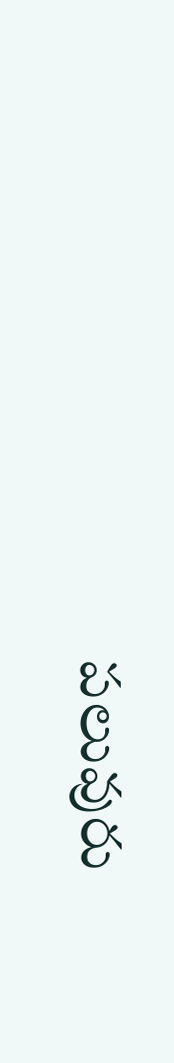పలువురు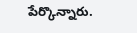పేర్కొన్నారు.